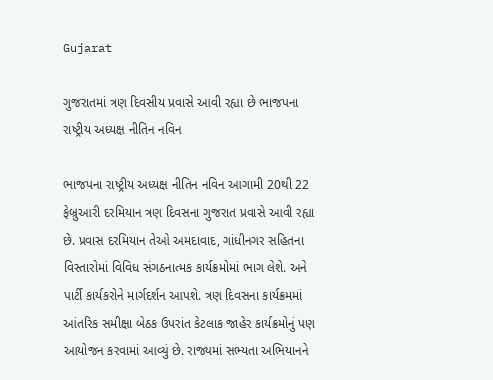Gujarat

ગુજરાતમાં ત્રણ દિવસીય પ્રવાસે આવી રહ્યા છે ભાજપના રાષ્ટ્રીય અધ્યક્ષ નીતિન નવિન

ભાજપના રાષ્ટ્રીય અધ્યક્ષ નીતિન નવિન આગામી 20થી 22 ફેબ્રુઆરી દરમિયાન ત્રણ દિવસના ગુજરાત પ્રવાસે આવી રહ્યા છે. પ્રવાસ દરમિયાન તેઓ અમદાવાદ, ગાંધીનગર સહિતના વિસ્તારોમાં વિવિધ સંગઠનાત્મક કાર્યક્રમોમાં ભાગ લેશે. અને પાર્ટી કાર્યકરોને માર્ગદર્શન આપશે. ત્રણ દિવસના કાર્યક્રમમાં આંતરિક સમીક્ષા બેઠક ઉપરાંત કેટલાક જાહેર કાર્યક્રમોનું પણ આયોજન કરવામાં આવ્યું છે. રાજ્યમાં સભ્યતા અભિયાનને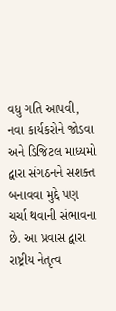વધુ ગતિ આપવી, નવા કાર્યકરોને જોડવા અને ડિજિટલ માધ્યમો દ્વારા સંગઠનને સશક્ત બનાવવા મુદ્દે પણ ચર્ચા થવાની સંભાવના છે. આ પ્રવાસ દ્વારા રાષ્ટ્રીય નેતૃત્વ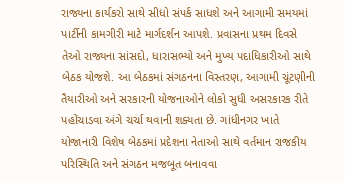રાજ્યના કાર્યકરો સાથે સીધો સંપર્ક સાધશે અને આગામી સમયમાં પાર્ટીની કામગીરી માટે માર્ગદર્શન આપશે. પ્રવાસના પ્રથમ દિવસે તેઓ રાજ્યના સાંસદો, ધારાસભ્યો અને મુખ્ય પદાધિકારીઓ સાથે બેઠક યોજશે. આ બેઠકમાં સંગઠનના વિસ્તરણ, આગામી ચૂંટણીની તૈયારીઓ અને સરકારની યોજનાઓને લોકો સુધી અસરકારક રીતે પહોંચાડવા અંગે ચર્ચા થવાની શક્યતા છે. ગાંધીનગર ખાતે યોજાનારી વિશેષ બેઠકમાં પ્રદેશના નેતાઓ સાથે વર્તમાન રાજકીય પરિસ્થિતિ અને સંગઠન મજબૂત બનાવવા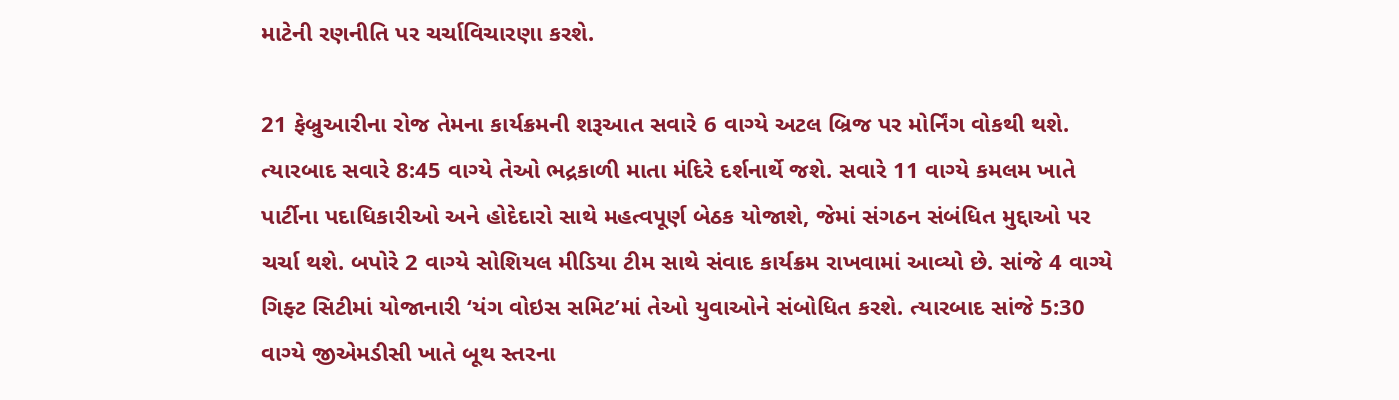માટેની રણનીતિ પર ચર્ચાવિચારણા કરશે.

21 ફેબ્રુઆરીના રોજ તેમના કાર્યક્રમની શરૂઆત સવારે 6 વાગ્યે અટલ બ્રિજ પર મોર્નિંગ વોકથી થશે. ત્યારબાદ સવારે 8:45 વાગ્યે તેઓ ભદ્રકાળી માતા મંદિરે દર્શનાર્થે જશે. સવારે 11 વાગ્યે કમલમ ખાતે પાર્ટીના પદાધિકારીઓ અને હોદેદારો સાથે મહત્વપૂર્ણ બેઠક યોજાશે, જેમાં સંગઠન સંબંધિત મુદ્દાઓ પર ચર્ચા થશે. બપોરે 2 વાગ્યે સોશિયલ મીડિયા ટીમ સાથે સંવાદ કાર્યક્રમ રાખવામાં આવ્યો છે. સાંજે 4 વાગ્યે ગિફ્ટ સિટીમાં યોજાનારી ‘યંગ વોઇસ સમિટ’માં તેઓ યુવાઓને સંબોધિત કરશે. ત્યારબાદ સાંજે 5:30 વાગ્યે જીએમડીસી ખાતે બૂથ સ્તરના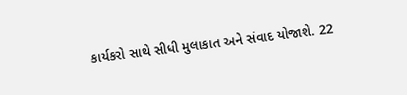કાર્યકરો સાથે સીધી મુલાકાત અને સંવાદ યોજાશે. 22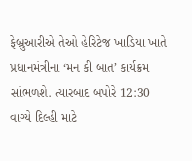ફેબ્રુઆરીએ તેઓ હેરિટેજ ખાડિયા ખાતે પ્રધાનમંત્રીના ‘મન કી બાત’ કાર્યક્રમ સાંભળશે. ત્યારબાદ બપોરે 12:30 વાગ્યે દિલ્હી માટે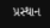પ્રસ્થાન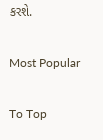કરશે.

Most Popular

To Top